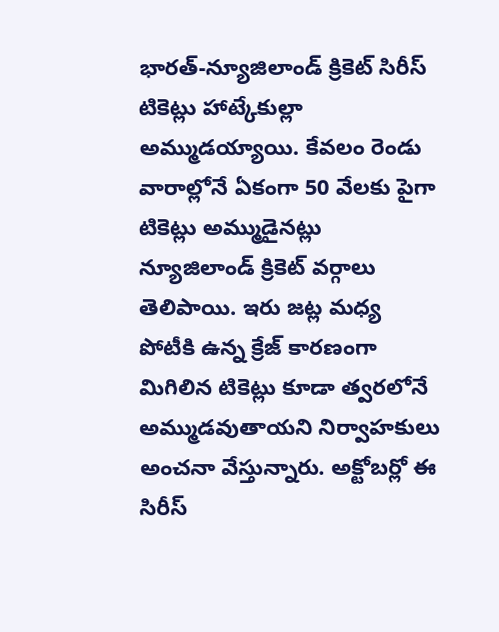భారత్-న్యూజిలాండ్ క్రికెట్ సిరీస్ టికెట్లు హాట్కేకుల్లా అమ్ముడయ్యాయి. కేవలం రెండు వారాల్లోనే ఏకంగా 50 వేలకు పైగా టికెట్లు అమ్ముడైనట్లు న్యూజిలాండ్ క్రికెట్ వర్గాలు తెలిపాయి. ఇరు జట్ల మధ్య పోటీకి ఉన్న క్రేజ్ కారణంగా మిగిలిన టికెట్లు కూడా త్వరలోనే అమ్ముడవుతాయని నిర్వాహకులు అంచనా వేస్తున్నారు. అక్టోబర్లో ఈ సిరీస్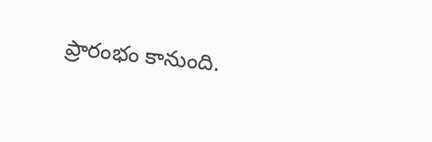ప్రారంభం కానుంది.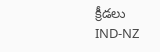క్రీడలు
IND-NZ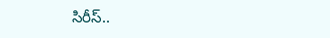సిరీస్..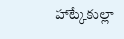హాట్కేకుల్లా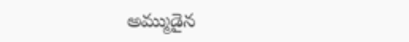అమ్ముడైన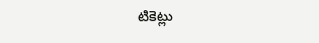టికెట్లు